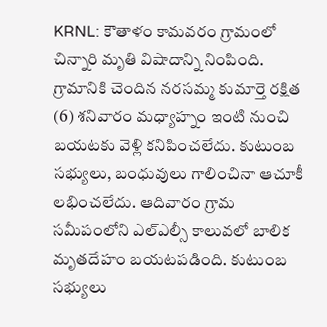KRNL: కౌతాళం కామవరం గ్రామంలో చిన్నారి మృతి విషాదాన్ని నింపింది. గ్రామానికి చెందిన నరసమ్మ కుమార్తె రక్షిత (6) శనివారం మధ్యాహ్నం ఇంటి నుంచి బయటకు వెళ్లి కనిపించలేదు. కుటుంబ సభ్యులు, బంధువులు గాలించినా ఆచూకీ లభించలేదు. ఆదివారం గ్రామ సమీపంలోని ఎల్ఎల్సీ కాలువలో బాలిక మృతదేహం బయటపడింది. కుటుంబ సభ్యులు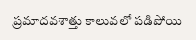ప్రమాదవశాత్తు కాలువలో పడిపోయి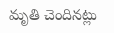మృతి చెందినట్లు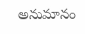అనుమానం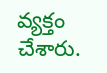వ్యక్తం చేశారు.